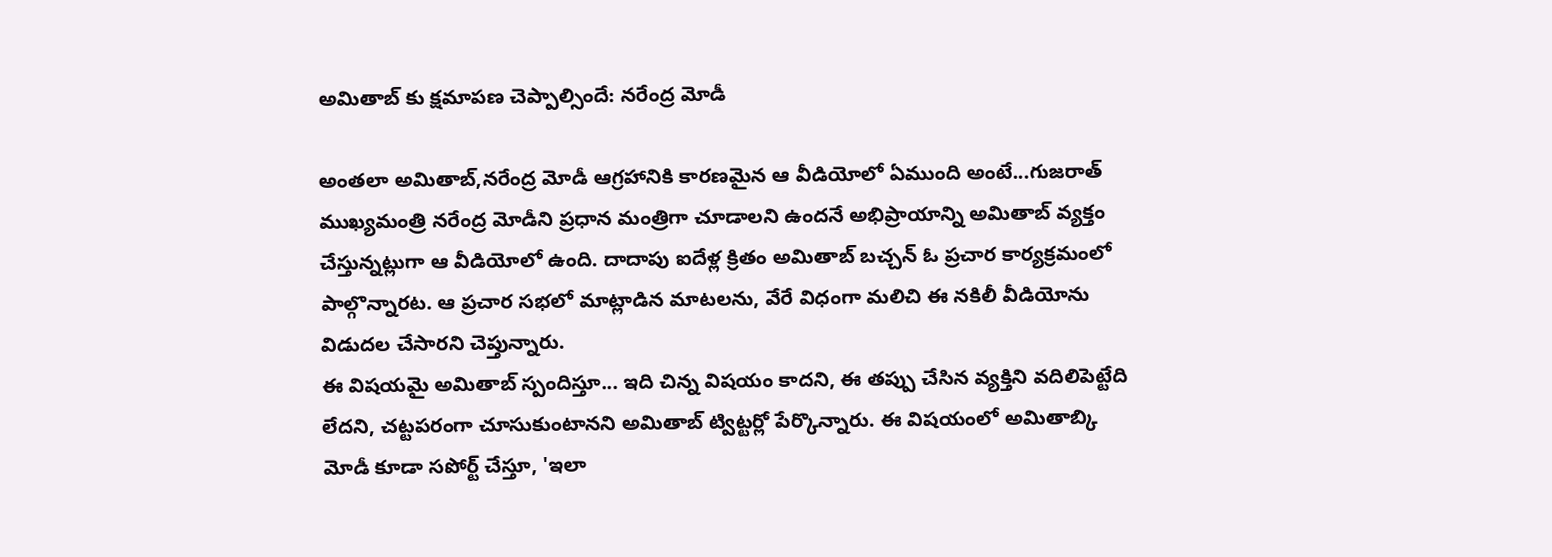అమితాబ్ కు క్షమాపణ చెప్పాల్సిందే: నరేంద్ర మోడీ

అంతలా అమితాబ్,నరేంద్ర మోడీ ఆగ్రహానికి కారణమైన ఆ వీడియోలో ఏముంది అంటే...గుజరాత్ ముఖ్యమంత్రి నరేంద్ర మోడీని ప్రధాన మంత్రిగా చూడాలని ఉందనే అభిప్రాయాన్ని అమితాబ్ వ్యక్తం చేస్తున్నట్లుగా ఆ వీడియోలో ఉంది. దాదాపు ఐదేళ్ల క్రితం అమితాబ్ బచ్చన్ ఓ ప్రచార కార్యక్రమంలో పాల్గొన్నారట. ఆ ప్రచార సభలో మాట్లాడిన మాటలను, వేరే విధంగా మలిచి ఈ నకిలీ వీడియోను విడుదల చేసారని చెప్తున్నారు.
ఈ విషయమై అమితాబ్ స్పందిస్తూ... ఇది చిన్న విషయం కాదని, ఈ తప్పు చేసిన వ్యక్తిని వదిలిపెట్టేది లేదని, చట్టపరంగా చూసుకుంటానని అమితాబ్ ట్విట్టర్లో పేర్కొన్నారు. ఈ విషయంలో అమితాబ్కి మోడీ కూడా సపోర్ట్ చేస్తూ, 'ఇలా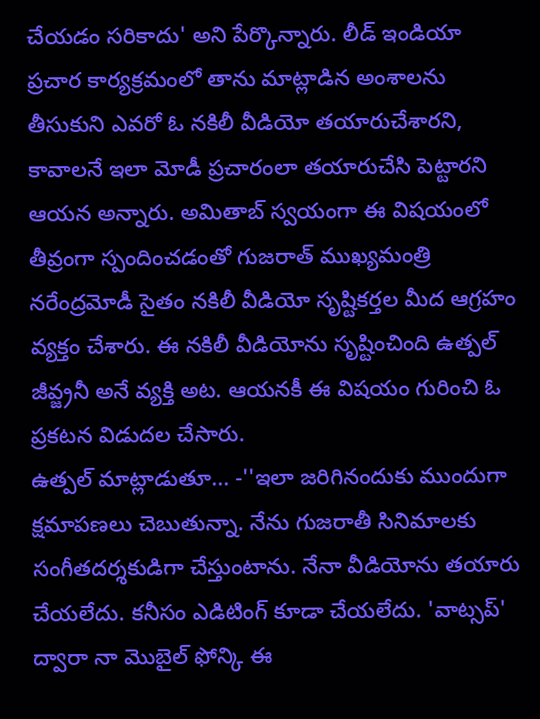చేయడం సరికాదు' అని పేర్కొన్నారు. లీడ్ ఇండియా ప్రచార కార్యక్రమంలో తాను మాట్లాడిన అంశాలను తీసుకుని ఎవరో ఓ నకిలీ వీడియో తయారుచేశారని, కావాలనే ఇలా మోడీ ప్రచారంలా తయారుచేసి పెట్టారని ఆయన అన్నారు. అమితాబ్ స్వయంగా ఈ విషయంలో తీవ్రంగా స్పందించడంతో గుజరాత్ ముఖ్యమంత్రి నరేంద్రమోడీ సైతం నకిలీ వీడియో సృష్టికర్తల మీద ఆగ్రహం వ్యక్తం చేశారు. ఈ నకిలీ వీడియోను సృష్టించింది ఉత్పల్ జీవ్జ్రనీ అనే వ్యక్తి అట. ఆయనకీ ఈ విషయం గురించి ఓ ప్రకటన విడుదల చేసారు.
ఉత్పల్ మాట్లాడుతూ... -''ఇలా జరిగినందుకు ముందుగా క్షమాపణలు చెబుతున్నా. నేను గుజరాతీ సినిమాలకు సంగీతదర్శకుడిగా చేస్తుంటాను. నేనా వీడియోను తయారు చేయలేదు. కనీసం ఎడిటింగ్ కూడా చేయలేదు. 'వాట్సప్' ద్వారా నా మొబైల్ ఫోన్కి ఈ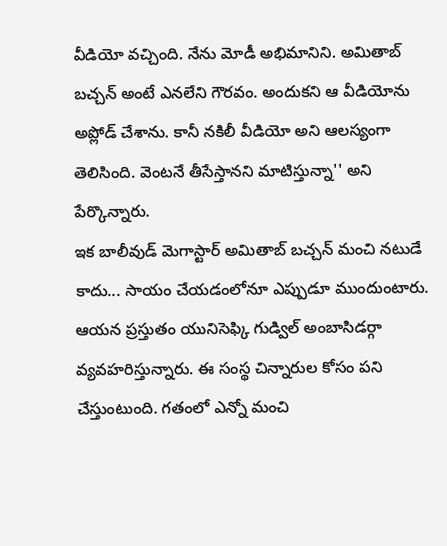వీడియో వచ్చింది. నేను మోడీ అభిమానిని. అమితాబ్ బచ్చన్ అంటే ఎనలేని గౌరవం. అందుకని ఆ వీడియోను అప్లోడ్ చేశాను. కానీ నకిలీ వీడియో అని ఆలస్యంగా తెలిసింది. వెంటనే తీసేస్తానని మాటిస్తున్నా'' అని పేర్కొన్నారు.
ఇక బాలీవుడ్ మెగాస్టార్ అమితాబ్ బచ్చన్ మంచి నటుడే కాదు... సాయం చేయడంలోనూ ఎప్పుడూ ముందుంటారు. ఆయన ప్రస్తుతం యునిసెఫ్కి గుడ్విల్ అంబాసిడర్గా వ్యవహరిస్తున్నారు. ఈ సంస్థ చిన్నారుల కోసం పని చేస్తుంటుంది. గతంలో ఎన్నో మంచి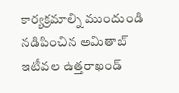కార్యక్రమాల్ని ముందుండి నడిపించిన అమితాబ్ ఇటీవల ఉత్తరాఖండ్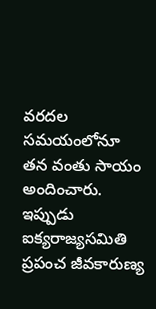వరదల సమయంలోనూ తన వంతు సాయం అందించారు.
ఇప్పుడు ఐక్యరాజ్యసమితి ప్రపంచ జీవకారుణ్య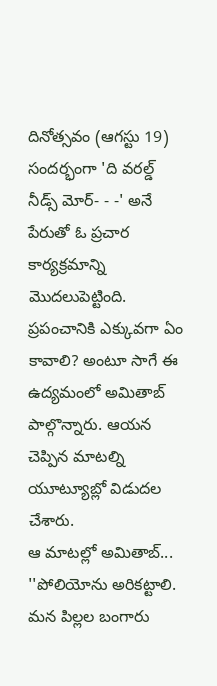దినోత్సవం (ఆగస్టు 19) సందర్భంగా 'ది వరల్డ్ నీడ్స్ మోర్- - -' అనే పేరుతో ఓ ప్రచార కార్యక్రమాన్ని మొదలుపెట్టింది. ప్రపంచానికి ఎక్కువగా ఏం కావాలి? అంటూ సాగే ఈ ఉద్యమంలో అమితాబ్ పాల్గొన్నారు. ఆయన చెప్పిన మాటల్ని యూట్యూబ్లో విడుదల చేశారు.
ఆ మాటల్లో అమితాబ్... ''పోలియోను అరికట్టాలి. మన పిల్లల బంగారు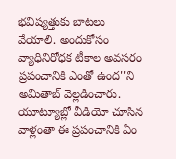భవిష్యత్తుకు బాటలు వేయాలి. అందుకోసం వ్యాధినిరోధక టీకాల అవసరం ప్రపంచానికి ఎంతో ఉంద''ని అమితాబ్ వెల్లడించారు. యూట్యూబ్లో వీడియో చూసిన వాళ్లంతా ఈ ప్రపంచానికి ఏం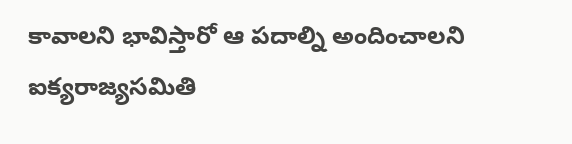కావాలని భావిస్తారో ఆ పదాల్ని అందించాలని ఐక్యరాజ్యసమితి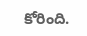కోరింది.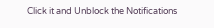Click it and Unblock the Notifications